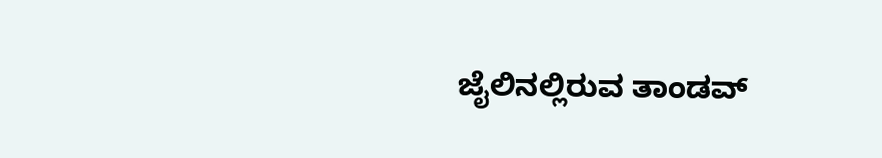ಜೈಲಿನಲ್ಲಿರುವ ತಾಂಡವ್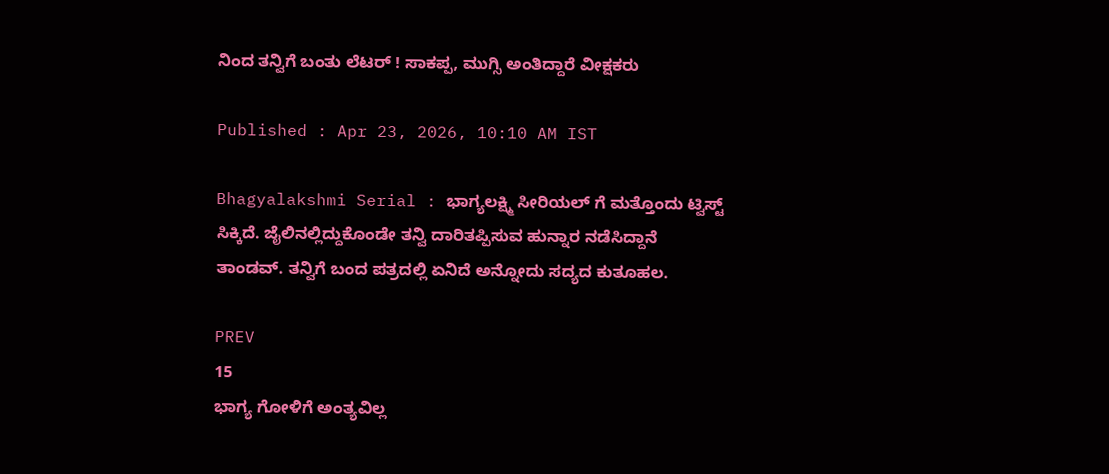ನಿಂದ ತನ್ವಿಗೆ ಬಂತು ಲೆಟರ್ ! ಸಾಕಪ್ಪ, ಮುಗ್ಸಿ ಅಂತಿದ್ದಾರೆ ವೀಕ್ಷಕರು

Published : Apr 23, 2026, 10:10 AM IST

Bhagyalakshmi Serial : ಭಾಗ್ಯಲಕ್ಷ್ಮಿ ಸೀರಿಯಲ್ ಗೆ ಮತ್ತೊಂದು ಟ್ವಿಸ್ಟ್ ಸಿಕ್ಕಿದೆ. ಜೈಲಿನಲ್ಲಿದ್ದುಕೊಂಡೇ ತನ್ವಿ ದಾರಿತಪ್ಪಿಸುವ ಹುನ್ನಾರ ನಡೆಸಿದ್ದಾನೆ ತಾಂಡವ್. ತನ್ವಿಗೆ ಬಂದ ಪತ್ರದಲ್ಲಿ ಏನಿದೆ ಅನ್ನೋದು ಸದ್ಯದ ಕುತೂಹಲ.

PREV
15
ಭಾಗ್ಯ ಗೋಳಿಗೆ ಅಂತ್ಯವಿಲ್ಲ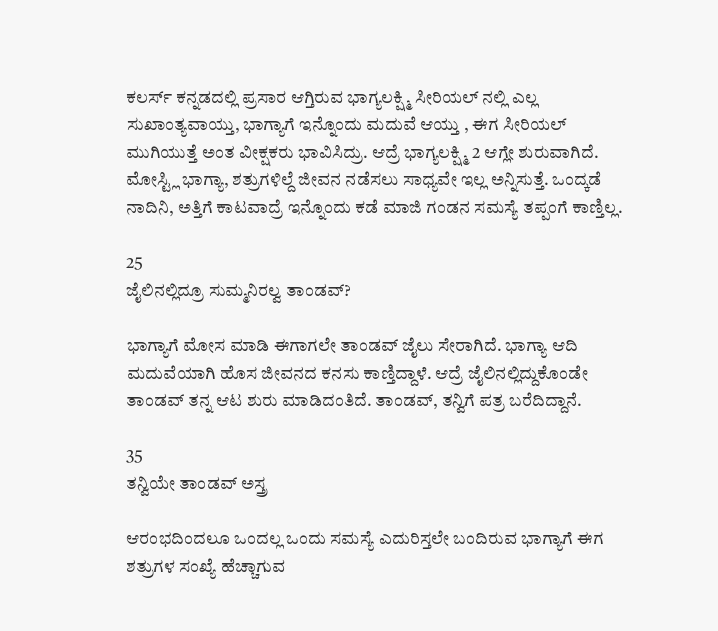ಕಲರ್ಸ್ ಕನ್ನಡದಲ್ಲಿ ಪ್ರಸಾರ ಆಗ್ತಿರುವ ಭಾಗ್ಯಲಕ್ಷ್ಮಿ ಸೀರಿಯಲ್ ನಲ್ಲಿ ಎಲ್ಲ ಸುಖಾಂತ್ಯವಾಯ್ತು, ಭಾಗ್ಯಾಗೆ ಇನ್ನೊಂದು ಮದುವೆ ಆಯ್ತು , ಈಗ ಸೀರಿಯಲ್ ಮುಗಿಯುತ್ತೆ ಅಂತ ವೀಕ್ಷಕರು ಭಾವಿಸಿದ್ರು. ಆದ್ರೆ ಭಾಗ್ಯಲಕ್ಷ್ಮಿ 2 ಆಗ್ಲೇ ಶುರುವಾಗಿದೆ. ಮೋಸ್ಟ್ಲಿ ಭಾಗ್ಯಾ, ಶತ್ರುಗಳಿಲ್ದೆ ಜೀವನ ನಡೆಸಲು ಸಾಧ್ಯವೇ ಇಲ್ಲ ಅನ್ನಿಸುತ್ತೆ. ಒಂದ್ಕಡೆ ನಾದಿನಿ, ಅತ್ತಿಗೆ ಕಾಟವಾದ್ರೆ ಇನ್ನೊಂದು ಕಡೆ ಮಾಜಿ ಗಂಡನ ಸಮಸ್ಯೆ ತಪ್ಪಂಗೆ ಕಾಣ್ತಿಲ್ಲ.

25
ಜೈಲಿನಲ್ಲಿದ್ರೂ ಸುಮ್ಮನಿರಲ್ವ ತಾಂಡವ್?

ಭಾಗ್ಯಾಗೆ ಮೋಸ ಮಾಡಿ ಈಗಾಗಲೇ ತಾಂಡವ್ ಜೈಲು ಸೇರಾಗಿದೆ. ಭಾಗ್ಯಾ ಆದಿ ಮದುವೆಯಾಗಿ ಹೊಸ ಜೀವನದ ಕನಸು ಕಾಣ್ತಿದ್ದಾಳೆ. ಆದ್ರೆ ಜೈಲಿನಲ್ಲಿದ್ದುಕೊಂಡೇ ತಾಂಡವ್ ತನ್ನ ಆಟ ಶುರು ಮಾಡಿದಂತಿದೆ. ತಾಂಡವ್, ತನ್ವಿಗೆ ಪತ್ರ ಬರೆದಿದ್ದಾನೆ.

35
ತನ್ವಿಯೇ ತಾಂಡವ್ ಅಸ್ತ್ರ

ಆರಂಭದಿಂದಲೂ ಒಂದಲ್ಲ ಒಂದು ಸಮಸ್ಯೆ ಎದುರಿಸ್ತಲೇ ಬಂದಿರುವ ಭಾಗ್ಯಾಗೆ ಈಗ ಶತ್ರುಗಳ ಸಂಖ್ಯೆ ಹೆಚ್ಚಾಗುವ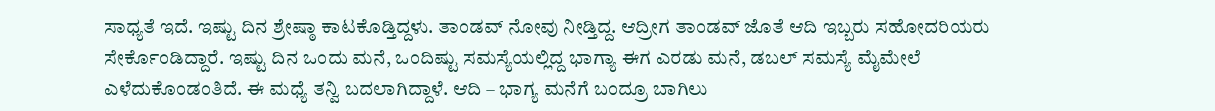ಸಾಧ್ಯತೆ ಇದೆ. ಇಷ್ಟು ದಿನ ಶ್ರೇಷ್ಠಾ ಕಾಟಕೊಡ್ತಿದ್ದಳು. ತಾಂಡವ್ ನೋವು ನೀಡ್ತಿದ್ದ. ಆದ್ರೀಗ ತಾಂಡವ್ ಜೊತೆ ಆದಿ ಇಬ್ಬರು ಸಹೋದರಿಯರು ಸೇರ್ಕೊಂಡಿದ್ದಾರೆ. ಇಷ್ಟು ದಿನ ಒಂದು ಮನೆ, ಒಂದಿಷ್ಟು ಸಮಸ್ಯೆಯಲ್ಲಿದ್ದ ಭಾಗ್ಯಾ ಈಗ ಎರಡು ಮನೆ, ಡಬಲ್ ಸಮಸ್ಯೆ ಮೈಮೇಲೆ ಎಳೆದುಕೊಂಡಂತಿದೆ. ಈ ಮಧ್ಯೆ ತನ್ವಿ ಬದಲಾಗಿದ್ದಾಳೆ. ಆದಿ – ಭಾಗ್ಯ ಮನೆಗೆ ಬಂದ್ರೂ ಬಾಗಿಲು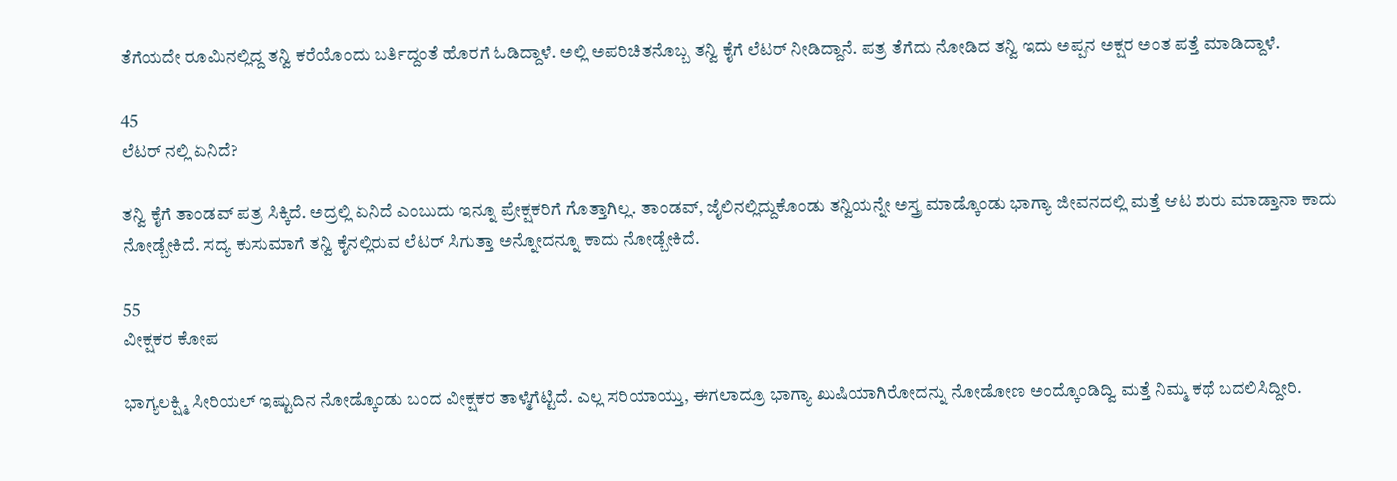ತೆಗೆಯದೇ ರೂಮಿನಲ್ಲಿದ್ದ ತನ್ವಿ ಕರೆಯೊಂದು ಬರ್ತಿದ್ದಂತೆ ಹೊರಗೆ ಓಡಿದ್ದಾಳೆ. ಅಲ್ಲಿ ಅಪರಿಚಿತನೊಬ್ಬ ತನ್ವಿ ಕೈಗೆ ಲೆಟರ್ ನೀಡಿದ್ದಾನೆ. ಪತ್ರ ತೆಗೆದು ನೋಡಿದ ತನ್ವಿ ಇದು ಅಪ್ಪನ ಅಕ್ಷರ ಅಂತ ಪತ್ತೆ ಮಾಡಿದ್ದಾಳೆ.

45
ಲೆಟರ್ ನಲ್ಲಿ ಏನಿದೆ?

ತನ್ವಿ ಕೈಗೆ ತಾಂಡವ್ ಪತ್ರ ಸಿಕ್ಕಿದೆ. ಅದ್ರಲ್ಲಿ ಏನಿದೆ ಎಂಬುದು ಇನ್ನೂ ಪ್ರೇಕ್ಷಕರಿಗೆ ಗೊತ್ತಾಗಿಲ್ಲ. ತಾಂಡವ್, ಜೈಲಿನಲ್ಲಿದ್ದುಕೊಂಡು ತನ್ವಿಯನ್ನೇ ಅಸ್ತ್ರ ಮಾಡ್ಕೊಂಡು ಭಾಗ್ಯಾ ಜೀವನದಲ್ಲಿ ಮತ್ತೆ ಆಟ ಶುರು ಮಾಡ್ತಾನಾ ಕಾದು ನೋಡ್ಬೇಕಿದೆ. ಸದ್ಯ ಕುಸುಮಾಗೆ ತನ್ವಿ ಕೈನಲ್ಲಿರುವ ಲೆಟರ್ ಸಿಗುತ್ತಾ ಅನ್ನೋದನ್ನೂ ಕಾದು ನೋಡ್ಬೇಕಿದೆ.

55
ವೀಕ್ಷಕರ ಕೋಪ

ಭಾಗ್ಯಲಕ್ಷ್ಮಿ ಸೀರಿಯಲ್ ಇಷ್ಟುದಿನ ನೋಡ್ಕೊಂಡು ಬಂದ ವೀಕ್ಷಕರ ತಾಳ್ಮೆಗೆಟ್ಟಿದೆ. ಎಲ್ಲ ಸರಿಯಾಯ್ತು, ಈಗಲಾದ್ರೂ ಭಾಗ್ಯಾ ಖುಷಿಯಾಗಿರೋದನ್ನು ನೋಡೋಣ ಅಂದ್ಕೊಂಡಿದ್ವಿ ಮತ್ತೆ ನಿಮ್ಮ ಕಥೆ ಬದಲಿಸಿದ್ದೀರಿ.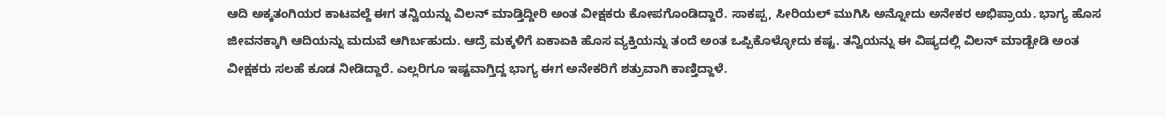ಆದಿ ಅಕ್ಕತಂಗಿಯರ ಕಾಟವಲ್ದೆ ಈಗ ತನ್ವಿಯನ್ನು ವಿಲನ್ ಮಾಡ್ತಿದ್ದೀರಿ ಅಂತ ವೀಕ್ಷಕರು ಕೋಪಗೊಂಡಿದ್ದಾರೆ. ಸಾಕಪ್ಪ, ಸೀರಿಯಲ್ ಮುಗಿಸಿ ಅನ್ನೋದು ಅನೇಕರ ಅಭಿಪ್ರಾಯ. ಭಾಗ್ಯ ಹೊಸ ಜೀವನಕ್ಕಾಗಿ ಆದಿಯನ್ನು ಮದುವೆ ಆಗಿರ್ಬಹುದು. ಆದ್ರೆ ಮಕ್ಕಳಿಗೆ ಏಕಾಏಕಿ ಹೊಸ ವ್ಯಕ್ತಿಯನ್ನು ತಂದೆ ಅಂತ ಒಪ್ಪಿಕೊಳ್ಳೋದು ಕಷ್ಟ. ತನ್ವಿಯನ್ನು ಈ ವಿಷ್ಯದಲ್ಲಿ ವಿಲನ್ ಮಾಡ್ಬೇಡಿ ಅಂತ ವೀಕ್ಷಕರು ಸಲಹೆ ಕೂಡ ನೀಡಿದ್ದಾರೆ. ಎಲ್ಲರಿಗೂ ಇಷ್ಟವಾಗ್ತಿದ್ದ ಭಾಗ್ಯ ಈಗ ಅನೇಕರಿಗೆ ಶತ್ರುವಾಗಿ ಕಾಣ್ತಿದ್ದಾಳೆ.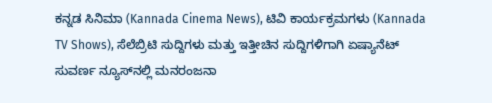ಕನ್ನಡ ಸಿನಿಮಾ (Kannada Cinema News), ಟಿವಿ ಕಾರ್ಯಕ್ರಮಗಳು (Kannada TV Shows), ಸೆಲೆಬ್ರಿಟಿ ಸುದ್ದಿಗಳು ಮತ್ತು ಇತ್ತೀಚಿನ ಸುದ್ದಿಗಳಿಗಾಗಿ ಏಷ್ಯಾನೆಟ್ ಸುವರ್ಣ ನ್ಯೂಸ್‌ನಲ್ಲಿ ಮನರಂಜನಾ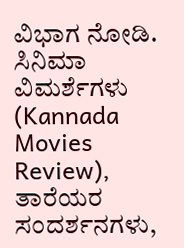ವಿಭಾಗ ನೋಡಿ. ಸಿನಿಮಾ ವಿಮರ್ಶೆಗಳು (Kannada Movies Review), ತಾರೆಯರ ಸಂದರ್ಶನಗಳು,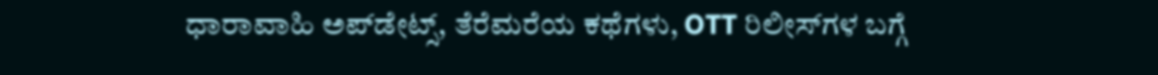ಧಾರಾವಾಹಿ ಅಪ್‌ಡೇಟ್ಸ್‌, ತೆರೆಮರೆಯ ಕಥೆಗಳು, OTT ರಿಲೀಸ್‌ಗಳ ಬಗ್ಗೆ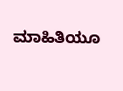ಮಾಹಿತಿಯೂ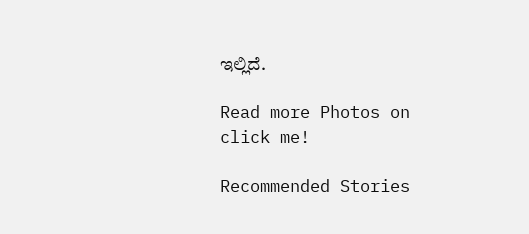ಇಲ್ಲಿದೆ.

Read more Photos on
click me!

Recommended Stories